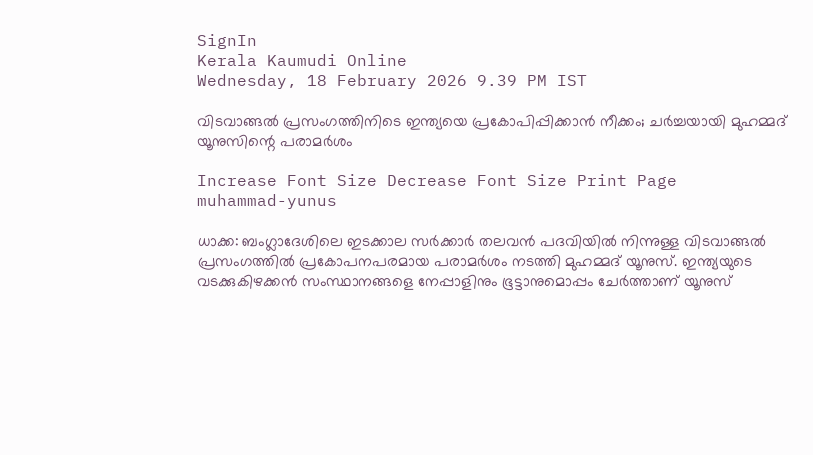SignIn
Kerala Kaumudi Online
Wednesday, 18 February 2026 9.39 PM IST

വിടവാങ്ങൽ പ്രസംഗത്തിനിടെ ഇന്ത്യയെ പ്രകോപിപ്പിക്കാൻ നീക്കം; ചർച്ചയായി മുഹമ്മദ്  യൂനുസിന്റെ പരാമർശം

Increase Font Size Decrease Font Size Print Page
muhammad-yunus

ധാക്ക: ബംഗ്ലാദേശിലെ ഇടക്കാല സർക്കാർ തലവൻ പദവിയിൽ നിന്നുള്ള വിടവാങ്ങൽ പ്രസംഗത്തിൽ പ്രകോപനപരമായ പരാമർശം നടത്തി മുഹമ്മദ് യൂനുസ്. ഇന്ത്യയുടെ വടക്കുകിഴക്കൻ സംസ്ഥാനങ്ങളെ നേപ്പാളിനും ഭൂട്ടാനുമൊപ്പം ചേർത്താണ് യൂനുസ്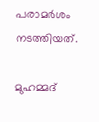പരാമർശം നടത്തിയത്.

മുഹമ്മദ്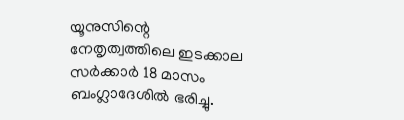യൂനുസിന്റെ നേതൃത്വത്തിലെ ഇടക്കാല സർക്കാർ 18 മാസം ബംഗ്ലാദേശിൽ ഭരിച്ചു.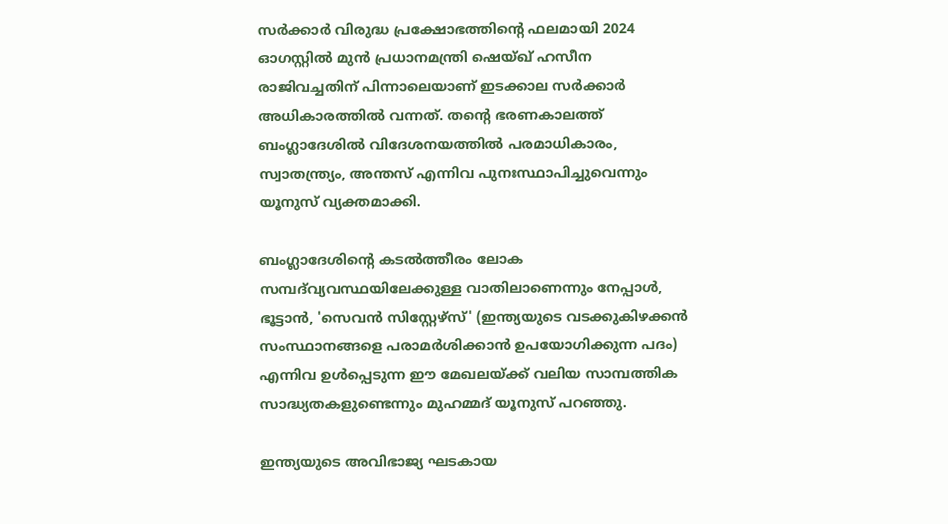സർക്കാർ വിരുദ്ധ പ്രക്ഷോഭത്തിന്റെ ഫലമായി 2024 ഓഗസ്റ്റിൽ മുൻ പ്രധാനമന്ത്രി ഷെയ്ഖ് ഹസീന രാജിവച്ചതിന് പിന്നാലെയാണ് ഇടക്കാല സർക്കാർ അധികാരത്തിൽ വന്നത്. തന്റെ ഭരണകാലത്ത് ബംഗ്ലാദേശിൽ വിദേശനയത്തിൽ പരമാധികാരം, സ്വാതന്ത്ര്യം, അന്തസ് എന്നിവ പുനഃസ്ഥാപിച്ചുവെന്നും യൂനുസ് വ്യക്തമാക്കി.

ബംഗ്ലാദേശിന്റെ കടൽത്തീരം ലോക സമ്പദ്‌വ്യവസ്ഥയിലേക്കുള്ള വാതിലാണെന്നും നേപ്പാൾ, ഭൂട്ടാൻ, 'സെവൻ സിസ്റ്റേഴ്സ്' (ഇന്ത്യയുടെ വടക്കുകിഴക്കൻ സംസ്ഥാനങ്ങളെ പരാമർശിക്കാൻ ഉപയോഗിക്കുന്ന പദം) എന്നിവ ഉൾപ്പെടുന്ന ഈ മേഖലയ്ക്ക് വലിയ സാമ്പത്തിക സാദ്ധ്യതകളുണ്ടെന്നും മുഹമ്മദ് യൂനുസ് പറഞ്ഞു.

ഇന്ത്യയുടെ അവിഭാജ്യ ഘടകായ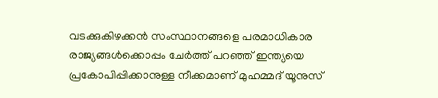വടക്കുകിഴക്കൻ സംസ്ഥാനങ്ങളെ പരമാധികാര രാജ്യങ്ങൾക്കൊപ്പം ചേർത്ത് പറഞ്ഞ് ഇന്ത്യയെ പ്രകോപിപ്പിക്കാനുള്ള നീക്കമാണ് മുഹമ്മദ് യൂനുസ്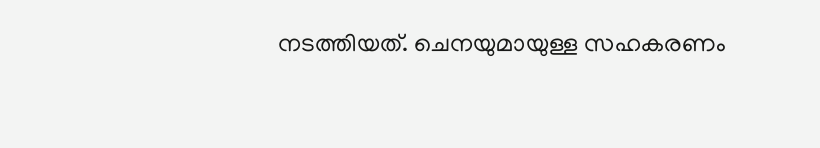നടത്തിയത്. ചെനയുമായുള്ള സഹകരണം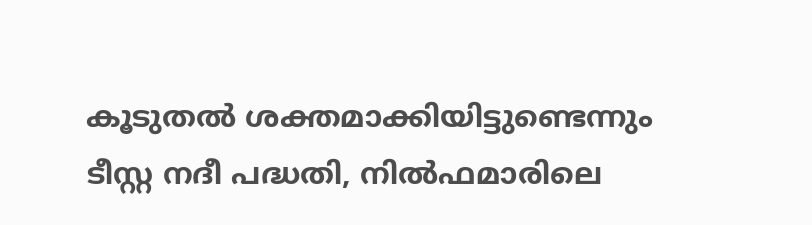കൂടുതൽ ശക്തമാക്കിയിട്ടുണ്ടെന്നും ടീസ്റ്റ നദീ പദ്ധതി, നിൽഫമാരിലെ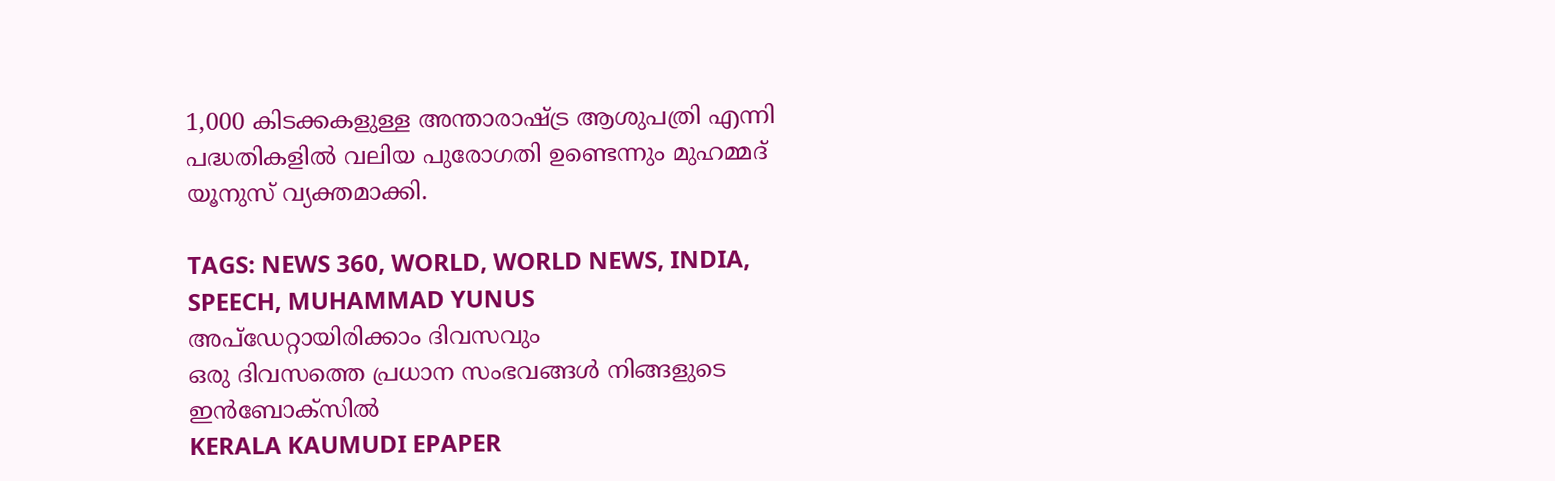1,000 കിടക്കകളുള്ള അന്താരാഷ്ട്ര ആശുപത്രി എന്നി പദ്ധതികളിൽ വലിയ പുരോഗതി ഉണ്ടെന്നും മുഹമ്മദ് യൂനുസ് വ്യക്തമാക്കി.

TAGS: NEWS 360, WORLD, WORLD NEWS, INDIA, SPEECH, MUHAMMAD YUNUS
അപ്ഡേറ്റായിരിക്കാം ദിവസവും
ഒരു ദിവസത്തെ പ്രധാന സംഭവങ്ങൾ നിങ്ങളുടെ ഇൻബോക്സിൽ
KERALA KAUMUDI EPAPER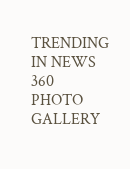TRENDING IN NEWS 360
PHOTO GALLERY